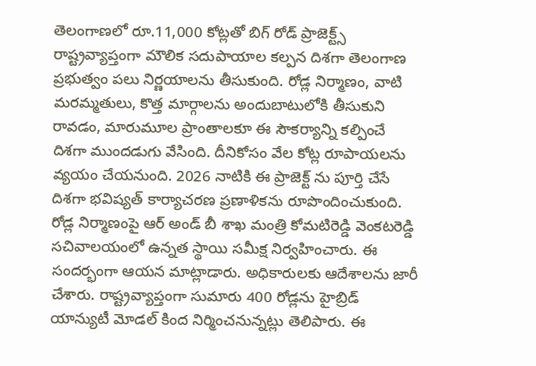తెలంగాణలో రూ.11,000 కోట్లతో బిగ్ రోడ్ ప్రాజెక్ట్స్
రాష్ట్రవ్యాప్తంగా మౌలిక సదుపాయాల కల్పన దిశగా తెలంగాణ ప్రభుత్వం పలు నిర్ణయాలను తీసుకుంది. రోడ్ల నిర్మాణం, వాటి మరమ్మతులు, కొత్త మార్గాలను అందుబాటులోకి తీసుకుని రావడం, మారుమూల ప్రాంతాలకూ ఈ సౌకర్యాన్ని కల్పించే దిశగా ముందడుగు వేసింది. దీనికోసం వేల కోట్ల రూపాయలను వ్యయం చేయనుంది. 2026 నాటికి ఈ ప్రాజెక్ట్ ను పూర్తి చేసే దిశగా భవిష్యత్ కార్యాచరణ ప్రణాళికను రూపొందించుకుంది.
రోడ్ల నిర్మాణంపై ఆర్ అండ్ బీ శాఖ మంత్రి కోమటిరెడ్డి వెంకటరెడ్డి సచివాలయంలో ఉన్నత స్థాయి సమీక్ష నిర్వహించారు. ఈ సందర్భంగా ఆయన మాట్లాడారు. అధికారులకు ఆదేశాలను జారీ చేశారు. రాష్ట్రవ్యాప్తంగా సుమారు 400 రోడ్లను హైబ్రిడ్ యాన్యుటీ మోడల్ కింద నిర్మించనున్నట్లు తెలిపారు. ఈ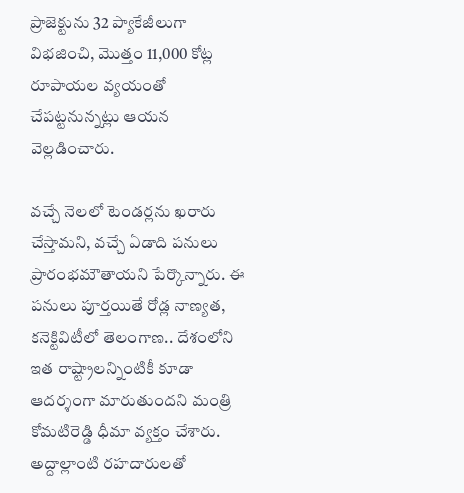ప్రాజెక్టును 32 ప్యాకేజీలుగా విభజించి, మొత్తం 11,000 కోట్ల రూపాయల వ్యయంతో చేపట్టనున్నట్లు ఆయన వెల్లడించారు.

వచ్చే నెలలో టెండర్లను ఖరారు చేస్తామని, వచ్చే ఏడాది పనులు ప్రారంభమౌతాయని పేర్కొన్నారు. ఈ పనులు పూర్తయితే రోడ్ల నాణ్యత, కనెక్టివిటీలో తెలంగాణ.. దేశంలోని ఇత రాష్ట్రాలన్నింటికీ కూడా ఆదర్శంగా మారుతుందని మంత్రి కోమటిరెడ్డి ధీమా వ్యక్తం చేశారు. అద్దాల్లాంటి రహదారులతో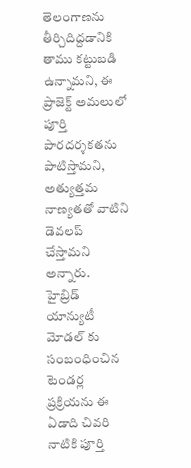తెలంగాణను తీర్చిదిద్దడానికి తాము కట్టుబడి ఉన్నామని, ఈ ప్రాజెక్ట్ అమలులో పూర్తి పారదర్శకతను పాటిస్తామని, అత్యుత్తమ నాణ్యతతో వాటిని డెవలప్ చేస్తామని అన్నారు.
హైబ్రిడ్ యాన్యుటీ మోడల్ కు సంబంధించిన టెండర్ల ప్రక్రియను ఈ ఏడాది చివరి నాటికి పూర్తి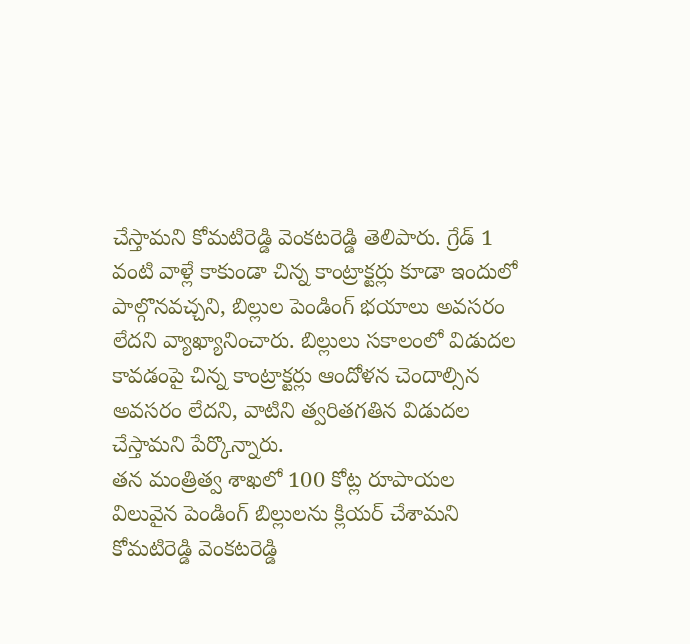చేస్తామని కోమటిరెడ్డి వెంకటరెడ్డి తెలిపారు. గ్రేడ్ 1 వంటి వాళ్లే కాకుండా చిన్న కాంట్రాక్టర్లు కూడా ఇందులో పాల్గొనవచ్చని, బిల్లుల పెండింగ్ భయాలు అవసరం లేదని వ్యాఖ్యానించారు. బిల్లులు సకాలంలో విడుదల కావడంపై చిన్న కాంట్రాక్టర్లు ఆందోళన చెందాల్సిన అవసరం లేదని, వాటిని త్వరితగతిన విడుదల చేస్తామని పేర్కొన్నారు.
తన మంత్రిత్వ శాఖలో 100 కోట్ల రూపాయల విలువైన పెండింగ్ బిల్లులను క్లియర్ చేశామని కోమటిరెడ్డి వెంకటరెడ్డి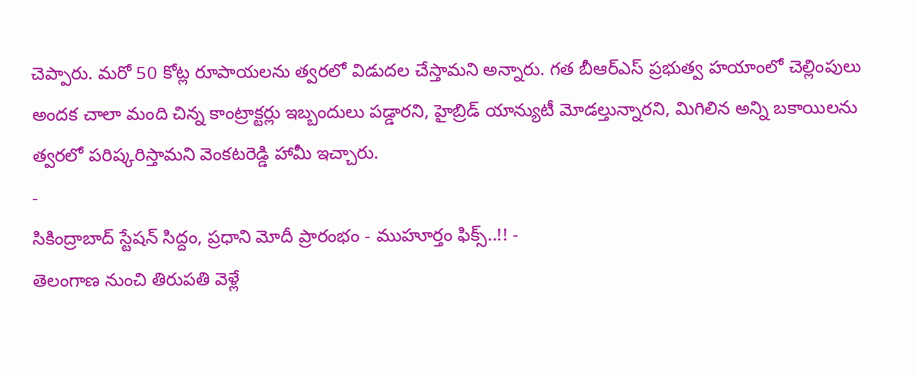చెప్పారు. మరో 50 కోట్ల రూపాయలను త్వరలో విడుదల చేస్తామని అన్నారు. గత బీఆర్ఎస్ ప్రభుత్వ హయాంలో చెల్లింపులు అందక చాలా మంది చిన్న కాంట్రాక్టర్లు ఇబ్బందులు పడ్డారని, హైబ్రిడ్ యాన్యుటీ మోడల్తున్నారని, మిగిలిన అన్ని బకాయిలను త్వరలో పరిష్కరిస్తామని వెంకటరెడ్డి హామీ ఇచ్చారు.
-
సికింద్రాబాద్ స్టేషన్ సిద్దం, ప్రధాని మోదీ ప్రారంభం - ముహూర్తం ఫిక్స్..!! -
తెలంగాణ నుంచి తిరుపతి వెళ్లే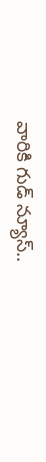వారికి గుడ్ న్యూస్..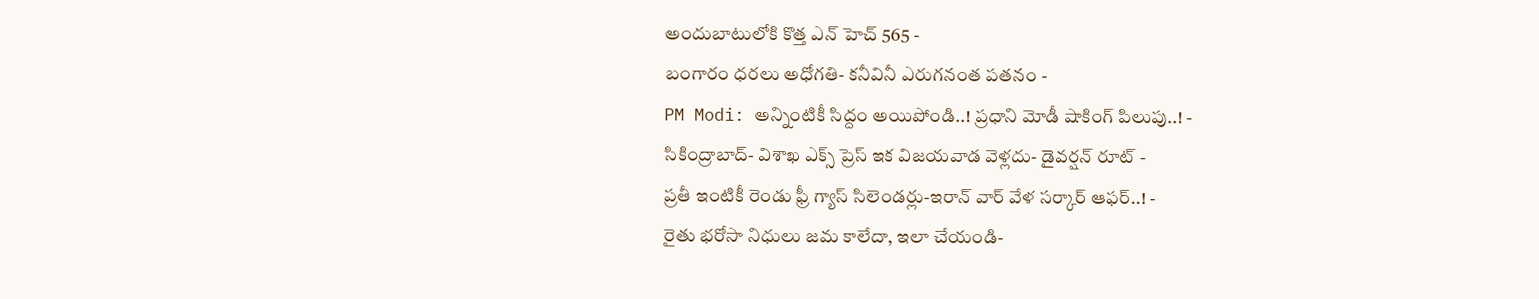అందుబాటులోకి కొత్త ఎన్ హెచ్ 565 -
బంగారం ధరలు అధోగతి- కనీవినీ ఎరుగనంత పతనం -
PM Modi: అన్నింటికీ సిద్దం అయిపోండి..! ప్రధాని మోడీ షాకింగ్ పిలుపు..! -
సికింద్రాబాద్- విశాఖ ఎక్స్ ప్రెస్ ఇక విజయవాడ వెళ్లదు- డైవర్షన్ రూట్ -
ప్రతీ ఇంటికీ రెండు ఫ్రీ గ్యాస్ సిలెండర్లు-ఇరాన్ వార్ వేళ సర్కార్ ఆఫర్..! -
రైతు భరోసా నిధులు జమ కాలేదా, ఇలా చేయండి-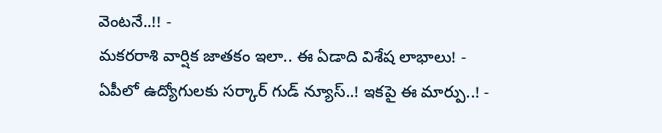వెంటనే..!! -
మకరరాశి వార్షిక జాతకం ఇలా.. ఈ ఏడాది విశేష లాభాలు! -
ఏపీలో ఉద్యోగులకు సర్కార్ గుడ్ న్యూస్..! ఇకపై ఈ మార్పు..! -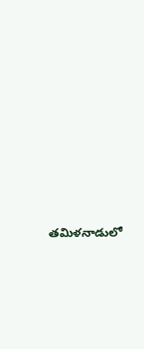తమిళనాడులో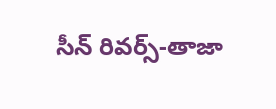సీన్ రివర్స్-తాజా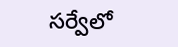సర్వేలో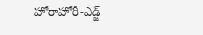హోరాహోరీ-ఎడ్జ్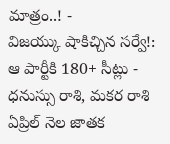మాత్రం..! -
విజయ్కు షాకిచ్చిన సర్వే!: ఆ పార్టీకి 180+ సీట్లు -
ధనుస్సు రాశి, మకర రాశి ఏప్రిల్ నెల జాతక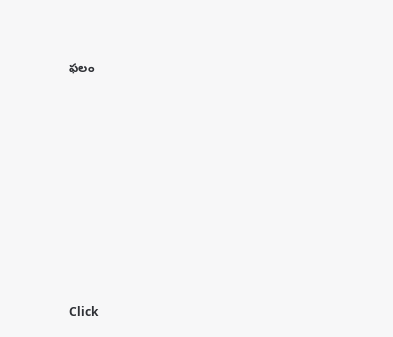ఫలం












Click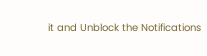it and Unblock the Notifications